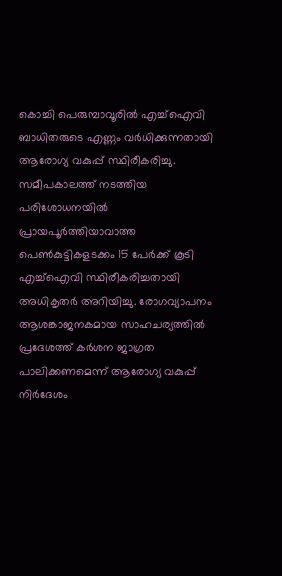കൊച്ചി പെരുമ്പാവൂരിൽ എച്ച്ഐവി ബാധിതരുടെ എണ്ണം വർധിക്കുന്നതായി ആരോഗ്യ വകുപ്പ് സ്ഥിരീകരിച്ചു. സമീപകാലത്ത് നടത്തിയ പരിശോധനയിൽ പ്രായപൂർത്തിയാവാത്ത പെൺകുട്ടികളടക്കം 15 പേർക്ക് കൂടി എച്ച്ഐവി സ്ഥിരീകരിച്ചതായി അധികൃതർ അറിയിച്ചു. രോഗവ്യാപനം ആശങ്കാജനകമായ സാഹചര്യത്തിൽ പ്രദേശത്ത് കർശന ജാഗ്രത പാലിക്കണമെന്ന് ആരോഗ്യ വകുപ്പ് നിർദേശം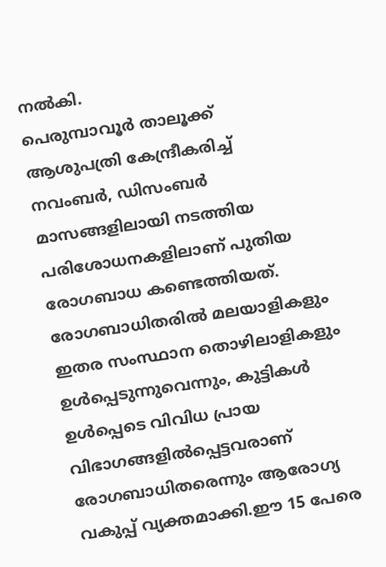നൽകി.
പെരുമ്പാവൂർ താലൂക്ക് ആശുപത്രി കേന്ദ്രീകരിച്ച് നവംബർ, ഡിസംബർ മാസങ്ങളിലായി നടത്തിയ പരിശോധനകളിലാണ് പുതിയ രോഗബാധ കണ്ടെത്തിയത്. രോഗബാധിതരിൽ മലയാളികളും ഇതര സംസ്ഥാന തൊഴിലാളികളും ഉൾപ്പെടുന്നുവെന്നും, കുട്ടികൾ ഉൾപ്പെടെ വിവിധ പ്രായ വിഭാഗങ്ങളിൽപ്പെട്ടവരാണ് രോഗബാധിതരെന്നും ആരോഗ്യ വകുപ്പ് വ്യക്തമാക്കി.ഈ 15 പേരെ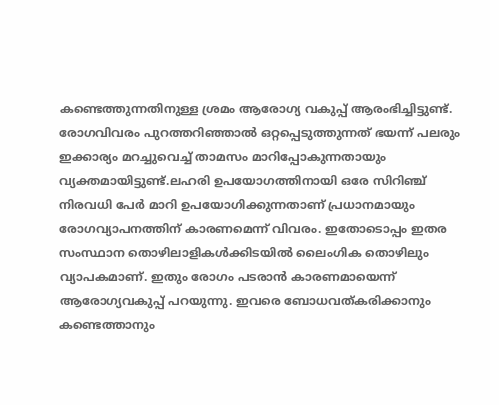കണ്ടെത്തുന്നതിനുള്ള ശ്രമം ആരോഗ്യ വകുപ്പ് ആരംഭിച്ചിട്ടുണ്ട്.
രോഗവിവരം പുറത്തറിഞ്ഞാൽ ഒറ്റപ്പെടുത്തുന്നത് ഭയന്ന് പലരും ഇക്കാര്യം മറച്ചുവെച്ച് താമസം മാറിപ്പോകുന്നതായും വ്യക്തമായിട്ടുണ്ട്.ലഹരി ഉപയോഗത്തിനായി ഒരേ സിറിഞ്ച് നിരവധി പേർ മാറി ഉപയോഗിക്കുന്നതാണ് പ്രധാനമായും രോഗവ്യാപനത്തിന് കാരണമെന്ന് വിവരം. ഇതോടൊപ്പം ഇതര സംസ്ഥാന തൊഴിലാളികൾക്കിടയിൽ ലൈംഗിക തൊഴിലും വ്യാപകമാണ്. ഇതും രോഗം പടരാൻ കാരണമായെന്ന് ആരോഗ്യവകുപ്പ് പറയുന്നു. ഇവരെ ബോധവത്കരിക്കാനും കണ്ടെത്താനും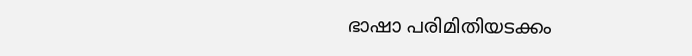ഭാഷാ പരിമിതിയടക്കം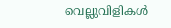വെല്ലുവിളികൾ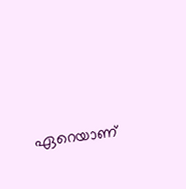ഏറെയാണ്